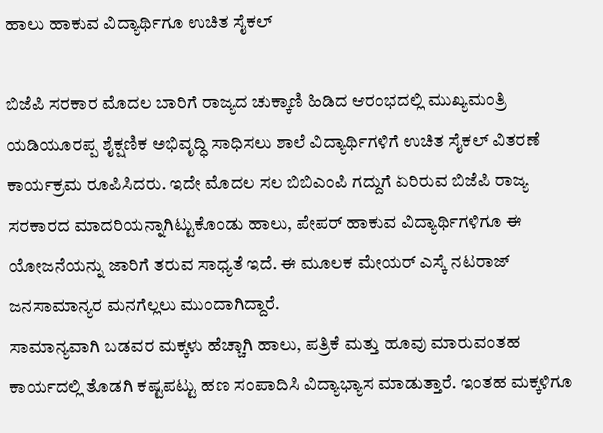ಹಾಲು ಹಾಕುವ ವಿದ್ಯಾರ್ಥಿಗೂ ಉಚಿತ ಸೈಕಲ್

ಬಿಜೆಪಿ ಸರಕಾರ ಮೊದಲ ಬಾರಿಗೆ ರಾಜ್ಯದ ಚುಕ್ಕಾಣಿ ಹಿಡಿದ ಆರಂಭದಲ್ಲಿ ಮುಖ್ಯಮಂತ್ರಿ ಯಡಿಯೂರಪ್ಪ ಶೈಕ್ಷಣಿಕ ಅಭಿವೃದ್ಧಿ ಸಾಧಿಸಲು ಶಾಲೆ ವಿದ್ಯಾರ್ಥಿಗಳಿಗೆ ಉಚಿತ ಸೈಕಲ್ ವಿತರಣೆ ಕಾರ್ಯಕ್ರಮ ರೂಪಿಸಿದರು. ಇದೇ ಮೊದಲ ಸಲ ಬಿಬಿಎಂಪಿ ಗದ್ದುಗೆ ಏರಿರುವ ಬಿಜೆಪಿ ರಾಜ್ಯ ಸರಕಾರದ ಮಾದರಿಯನ್ನಾಗಿಟ್ಟುಕೊಂಡು ಹಾಲು, ಪೇಪರ್ ಹಾಕುವ ವಿದ್ಯಾರ್ಥಿಗಳಿಗೂ ಈ ಯೋಜನೆಯನ್ನು ಜಾರಿಗೆ ತರುವ ಸಾಧ್ಯತೆ ಇದೆ. ಈ ಮೂಲಕ ಮೇಯರ್ ಎಸ್ಕೆ ನಟರಾಜ್ ಜನಸಾಮಾನ್ಯರ ಮನಗೆಲ್ಲಲು ಮುಂದಾಗಿದ್ದಾರೆ.
ಸಾಮಾನ್ಯವಾಗಿ ಬಡವರ ಮಕ್ಕಳು ಹೆಚ್ಚಾಗಿ ಹಾಲು, ಪತ್ರಿಕೆ ಮತ್ತು ಹೂವು ಮಾರುವಂತಹ ಕಾರ್ಯದಲ್ಲಿ ತೊಡಗಿ ಕಷ್ಟಪಟ್ಟು ಹಣ ಸಂಪಾದಿಸಿ ವಿದ್ಯಾಭ್ಯಾಸ ಮಾಡುತ್ತಾರೆ. ಇಂತಹ ಮಕ್ಕಳಿಗೂ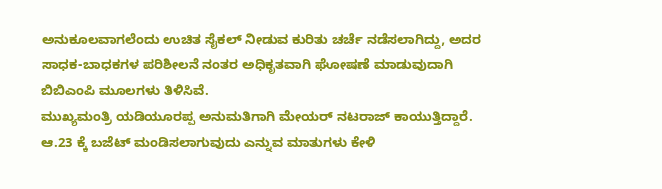ಅನುಕೂಲವಾಗಲೆಂದು ಉಚಿತ ಸೈಕಲ್ ನೀಡುವ ಕುರಿತು ಚರ್ಚೆ ನಡೆಸಲಾಗಿದ್ದು, ಅದರ ಸಾಧಕ-ಬಾಧಕಗಳ ಪರಿಶೀಲನೆ ನಂತರ ಅಧಿಕೃತವಾಗಿ ಘೋಷಣೆ ಮಾಡುವುದಾಗಿ ಬಿಬಿಎಂಪಿ ಮೂಲಗಳು ತಿಳಿಸಿವೆ.
ಮುಖ್ಯಮಂತ್ರಿ ಯಡಿಯೂರಪ್ಪ ಅನುಮತಿಗಾಗಿ ಮೇಯರ್ ನಟರಾಜ್ ಕಾಯುತ್ತಿದ್ದಾರೆ. ಆ.23 ಕ್ಕೆ ಬಜೆಟ್ ಮಂಡಿಸಲಾಗುವುದು ಎನ್ನುವ ಮಾತುಗಳು ಕೇಳಿ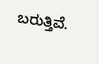ಬರುತ್ತಿವೆ.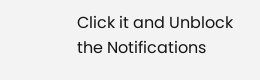Click it and Unblock the Notifications